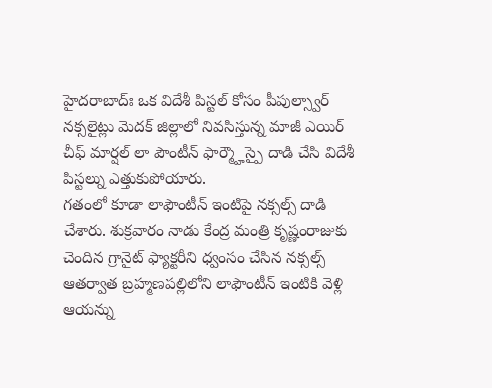హైదరాబాద్ః ఒక విదేశీ పిస్టల్ కోసం పీపుల్స్వార్ నక్సలైట్లు మెదక్ జిల్లాలో నివసిస్తున్న మాజీ ఎయిర్ చీఫ్ మార్షల్ లా పౌంటీన్ ఫార్మ్హౌస్పై దాడి చేసి విదేశీ పిస్టల్ను ఎత్తుకుపోయారు.
గతంలో కూడా లాఫౌంటీన్ ఇంటిపై నక్సల్స్ దాడి చేశారు. శుక్రవారం నాడు కేంద్ర మంత్రి కృష్ణంరాజుకు చెందిన గ్రానైట్ ఫ్యాక్టరీని ధ్వంసం చేసిన నక్సల్స్ ఆతర్వాత బ్రహ్మణపల్లిలోని లాఫౌంటీన్ ఇంటికి వెళ్లి ఆయన్ను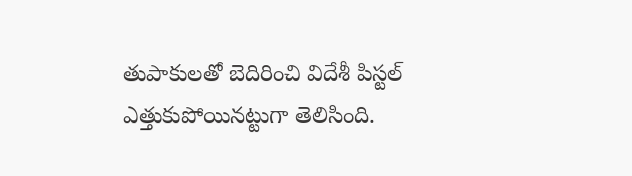తుపాకులతో బెదిరించి విదేశీ పిస్టల్ ఎత్తుకుపోయినట్టుగా తెలిసింది.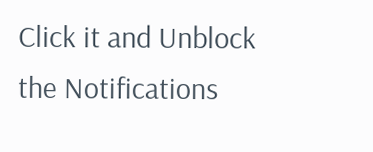Click it and Unblock the Notifications